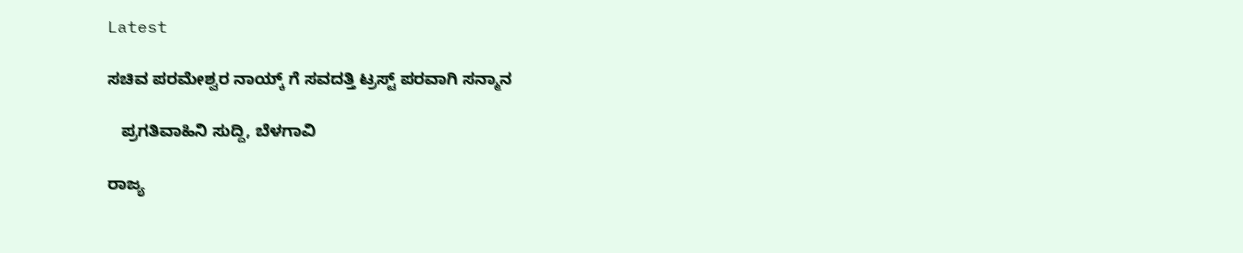Latest

ಸಚಿವ ಪರಮೇಶ್ವರ ನಾಯ್ಕ್ ಗೆ ಸವದತ್ತಿ ಟ್ರಸ್ಟ್ ಪರವಾಗಿ ಸನ್ಮಾನ

   ಪ್ರಗತಿವಾಹಿನಿ ಸುದ್ದಿ, ಬೆಳಗಾವಿ

ರಾಜ್ಯ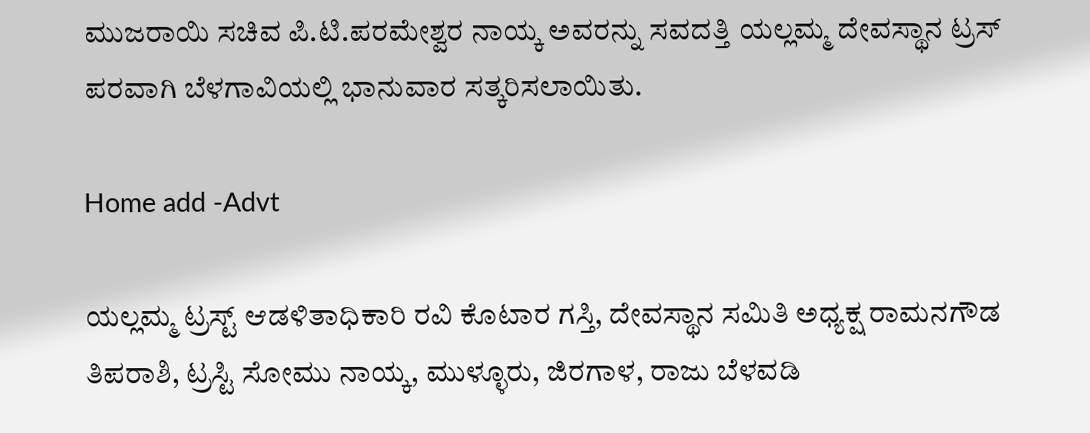ಮುಜರಾಯಿ ಸಚಿವ ಪಿ.ಟಿ.ಪರಮೇಶ್ವರ ನಾಯ್ಕ ಅವರನ್ನು ಸವದತ್ತಿ ಯಲ್ಲಮ್ಮ ದೇವಸ್ಥಾನ ಟ್ರಸ್ ಪರವಾಗಿ ಬೆಳಗಾವಿಯಲ್ಲಿ ಭಾನುವಾರ ಸತ್ಕರಿಸಲಾಯಿತು.

Home add -Advt

ಯಲ್ಲಮ್ಮ ಟ್ರಸ್ಟ್ ಆಡಳಿತಾಧಿಕಾರಿ ರವಿ ಕೊಟಾರ ಗಸ್ತಿ, ದೇವಸ್ಥಾನ ಸಮಿತಿ ಅಧ್ಯಕ್ಷ ರಾಮನಗೌಡ ತಿಪರಾಶಿ, ಟ್ರಸ್ಟಿ ಸೋಮು ನಾಯ್ಕ, ಮುಳ್ಳೂರು, ಜಿರಗಾಳ, ರಾಜು ಬೆಳವಡಿ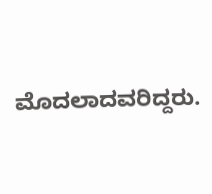ಮೊದಲಾದವರಿದ್ದರು.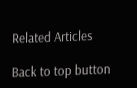Related Articles

Back to top button